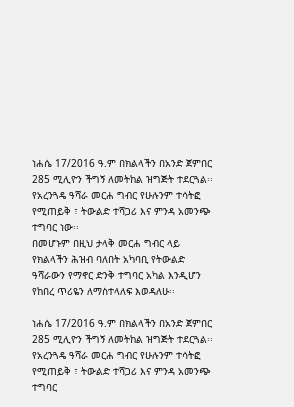ነሐሴ 17/2016 ዓ.ም በክልላችን በአንድ ጀምበር 285 ሚሊዮን ችግኝ ለመትከል ዝግጅት ተደርጓል፡፡
የአረንጓዴ ዓሻራ መርሐ ግብር የሁሉንም ተሳትፎ የሚጠይቅ ፣ ትውልድ ተሻጋሪ እና ምንዳ አመንጭ ተግባር ነው፡፡
በመሆኑም በዚህ ታላቅ መርሐ ግብር ላይ የክልላችን ሕዝብ ባለበት አካባቢ የትውልድ ዓሻራውን የማኖር ድንቅ ተግባር አካል እንዲሆን የከበረ ጥሪዬን ለማስተላለፍ እወዳለሁ፡፡

ነሐሴ 17/2016 ዓ.ም በክልላችን በአንድ ጀምበር 285 ሚሊዮን ችግኝ ለመትከል ዝግጅት ተደርጓል፡፡
የአረንጓዴ ዓሻራ መርሐ ግብር የሁሉንም ተሳትፎ የሚጠይቅ ፣ ትውልድ ተሻጋሪ እና ምንዳ አመንጭ ተግባር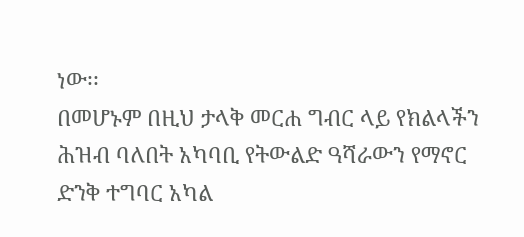ነው፡፡
በመሆኑም በዚህ ታላቅ መርሐ ግብር ላይ የክልላችን ሕዝብ ባለበት አካባቢ የትውልድ ዓሻራውን የማኖር ድንቅ ተግባር አካል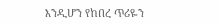እንዲሆን የከበረ ጥሪዬን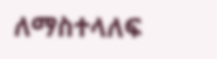ለማስተላለፍ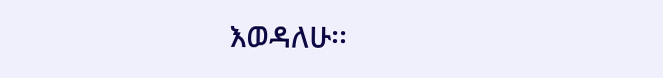እወዳለሁ፡፡